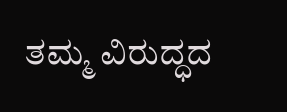ತಮ್ಮ ವಿರುದ್ಧದ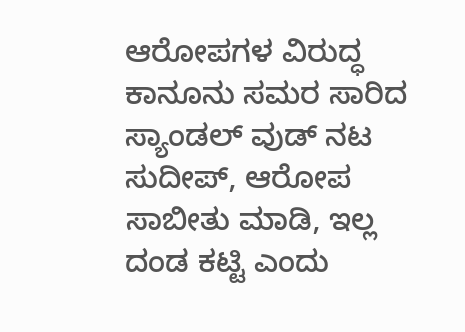ಆರೋಪಗಳ ವಿರುದ್ಧ ಕಾನೂನು ಸಮರ ಸಾರಿದ ಸ್ಯಾಂಡಲ್ ವುಡ್ ನಟ ಸುದೀಪ್, ಆರೋಪ ಸಾಬೀತು ಮಾಡಿ, ಇಲ್ಲ ದಂಡ ಕಟ್ಟಿ ಎಂದು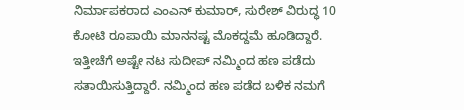ನಿರ್ಮಾಪಕರಾದ ಎಂಎನ್ ಕುಮಾರ್, ಸುರೇಶ್ ವಿರುದ್ಧ 10 ಕೋಟಿ ರೂಪಾಯಿ ಮಾನನಷ್ಟ ಮೊಕದ್ದಮೆ ಹೂಡಿದ್ದಾರೆ.
ಇತ್ತೀಚೆಗೆ ಅಷ್ಟೇ ನಟ ಸುದೀಪ್ ನಮ್ಮಿಂದ ಹಣ ಪಡೆದು ಸತಾಯಿಸುತ್ತಿದ್ದಾರೆ. ನಮ್ಮಿಂದ ಹಣ ಪಡೆದ ಬಳಿಕ ನಮಗೆ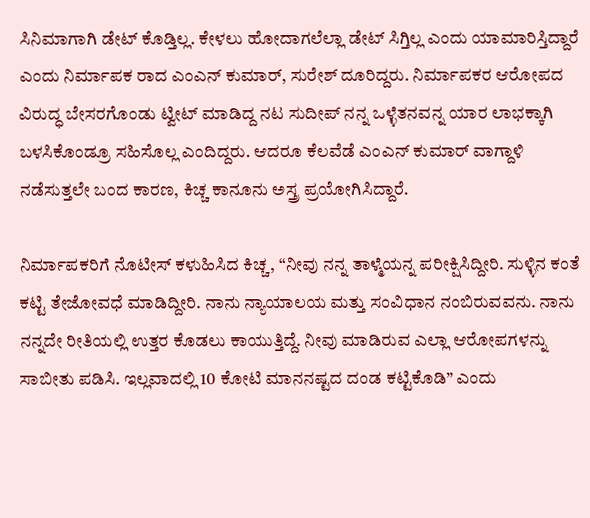ಸಿನಿಮಾಗಾಗಿ ಡೇಟ್ ಕೊಡ್ತಿಲ್ಲ. ಕೇಳಲು ಹೋದಾಗಲೆಲ್ಲಾ ಡೇಟ್ ಸಿಗ್ತಿಲ್ಲ ಎಂದು ಯಾಮಾರಿಸ್ತಿದ್ದಾರೆ ಎಂದು ನಿರ್ಮಾಪಕ ರಾದ ಎಂಎನ್ ಕುಮಾರ್, ಸುರೇಶ್ ದೂರಿದ್ದರು. ನಿರ್ಮಾಪಕರ ಆರೋಪದ ವಿರುದ್ಧ ಬೇಸರಗೊಂಡು ಟ್ವೀಟ್ ಮಾಡಿದ್ದ ನಟ ಸುದೀಪ್ ನನ್ನ ಒಳ್ಳೆತನವನ್ನ ಯಾರ ಲಾಭಕ್ಕಾಗಿ ಬಳಸಿಕೊಂಡ್ರೂ ಸಹಿಸೊಲ್ಲ ಎಂದಿದ್ದರು. ಆದರೂ ಕೆಲವೆಡೆ ಎಂಎನ್ ಕುಮಾರ್ ವಾಗ್ದಾಳಿ ನಡೆಸುತ್ತಲೇ ಬಂದ ಕಾರಣ, ಕಿಚ್ಚ ಕಾನೂನು ಅಸ್ತ್ರ ಪ್ರಯೋಗಿಸಿದ್ದಾರೆ.

ನಿರ್ಮಾಪಕರಿಗೆ ನೊಟೀಸ್ ಕಳುಹಿಸಿದ ಕಿಚ್ಚ, “ನೀವು ನನ್ನ ತಾಳ್ಮೆಯನ್ನ ಪರೀಕ್ಷಿಸಿದ್ದೀರಿ. ಸುಳ್ಳಿನ ಕಂತೆ ಕಟ್ಟಿ ತೇಜೋವಧೆ ಮಾಡಿದ್ದೀರಿ. ನಾನು ನ್ಯಾಯಾಲಯ ಮತ್ತು ಸಂವಿಧಾನ ನಂಬಿರುವವನು. ನಾನು ನನ್ನದೇ ರೀತಿಯಲ್ಲಿ ಉತ್ತರ ಕೊಡಲು ಕಾಯುತ್ತಿದ್ದೆ. ನೀವು ಮಾಡಿರುವ ಎಲ್ಲಾ ಆರೋಪಗಳನ್ನು ಸಾಬೀತು ಪಡಿಸಿ. ಇಲ್ಲವಾದಲ್ಲಿ 10 ಕೋಟಿ ಮಾನನಷ್ಟದ ದಂಡ ಕಟ್ಟಿಕೊಡಿ” ಎಂದು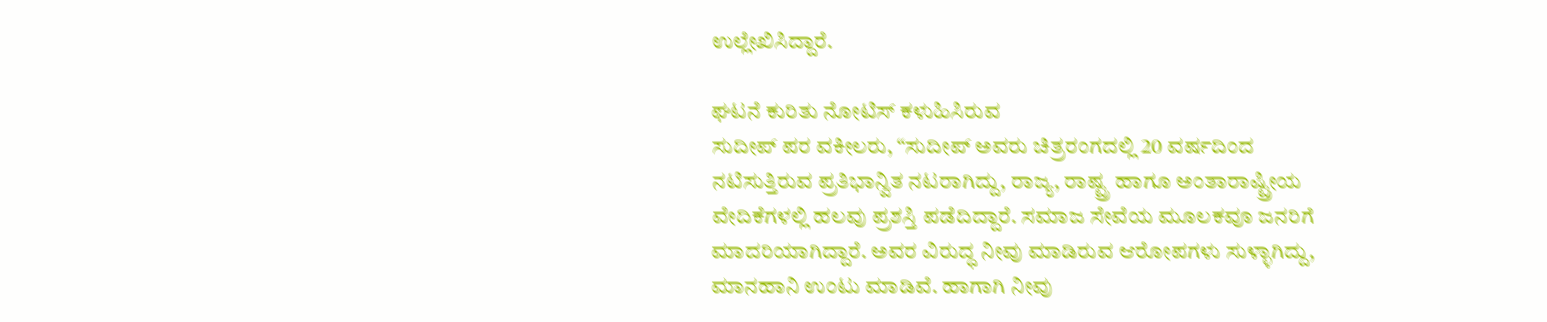ಉಲ್ಲೇಖಿಸಿದ್ದಾರೆ.

ಘಟನೆ ಕುರಿತು ನೋಟಿಸ್ ಕಳುಹಿಸಿರುವ
ಸುದೀಪ್ ಪರ ವಕೀಲರು, “ಸುದೀಪ್ ಅವರು ಚಿತ್ರರಂಗದಲ್ಲಿ 20 ವರ್ಷದಿಂದ ನಟಿಸುತ್ತಿರುವ ಪ್ರತಿಭಾನ್ವಿತ ನಟರಾಗಿದ್ದು, ರಾಜ್ಯ, ರಾಷ್ಟ್ರ ಹಾಗೂ ಅಂತಾರಾಷ್ಟ್ರೀಯ ವೇದಿಕೆಗಳಲ್ಲಿ ಹಲವು ಪ್ರಶಸ್ತಿ ಪಡೆದಿದ್ದಾರೆ. ಸಮಾಜ ಸೇವೆಯ ಮೂಲಕವೂ ಜನರಿಗೆ ಮಾದರಿಯಾಗಿದ್ದಾರೆ. ಅವರ ವಿರುದ್ಧ ನೀವು ಮಾಡಿರುವ ಆರೋಪಗಳು ಸುಳ್ಳಾಗಿದ್ದು, ಮಾನಹಾನಿ ಉಂಟು ಮಾಡಿವೆ. ಹಾಗಾಗಿ ನೀವು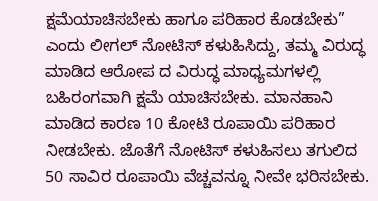ಕ್ಷಮೆಯಾಚಿಸಬೇಕು ಹಾಗೂ ಪರಿಹಾರ ಕೊಡಬೇಕು” ಎಂದು ಲೀಗಲ್ ನೋಟಿಸ್ ಕಳುಹಿಸಿದ್ದು, ತಮ್ಮ ವಿರುದ್ಧ ಮಾಡಿದ ಆರೋಪ ದ ವಿರುದ್ಧ ಮಾಧ್ಯಮಗಳಲ್ಲಿ ಬಹಿರಂಗವಾಗಿ ಕ್ಷಮೆ ಯಾಚಿಸಬೇಕು. ಮಾನಹಾನಿ ಮಾಡಿದ ಕಾರಣ 10 ಕೋಟಿ ರೂಪಾಯಿ ಪರಿಹಾರ ನೀಡಬೇಕು. ಜೊತೆಗೆ ನೋಟಿಸ್ ಕಳುಹಿಸಲು ತಗುಲಿದ 50 ಸಾವಿರ ರೂಪಾಯಿ ವೆಚ್ಚವನ್ನೂ ನೀವೇ ಭರಿಸಬೇಕು.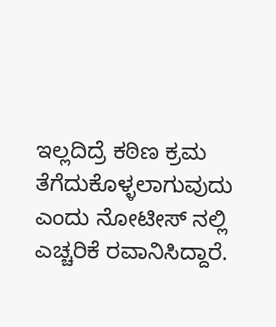ಇಲ್ಲದಿದ್ರೆ ಕಠಿಣ ಕ್ರಮ ತೆಗೆದುಕೊಳ್ಳಲಾಗುವುದು ಎಂದು ನೋಟೀಸ್ ನಲ್ಲಿ ಎಚ್ಚರಿಕೆ ರವಾನಿಸಿದ್ದಾರೆ.